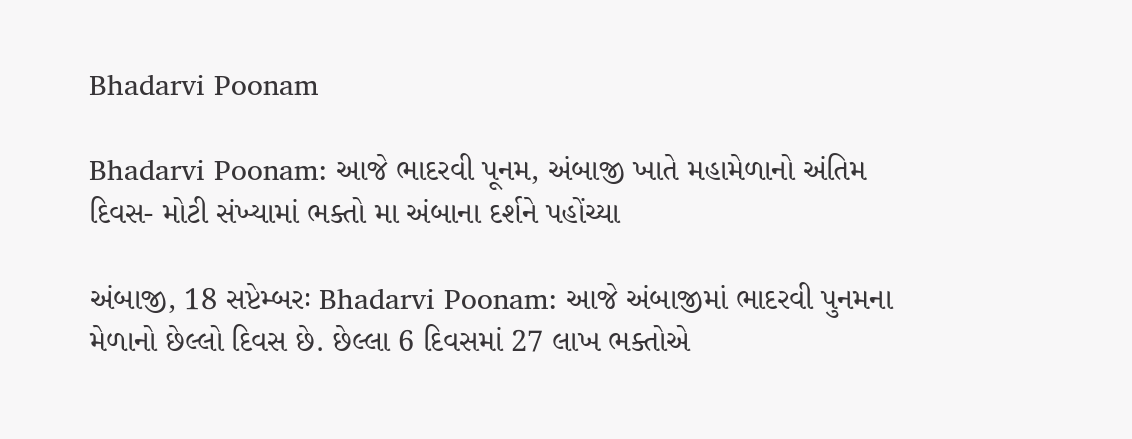Bhadarvi Poonam

Bhadarvi Poonam: આજે ભાદરવી પૂનમ, અંબાજી ખાતે મહામેળાનો અંતિમ દિવસ- મોટી સંખ્યામાં ભક્તો મા અંબાના દર્શને પહોંચ્યા

અંબાજી, 18 સપ્ટેમ્બરઃ Bhadarvi Poonam: આજે અંબાજીમાં ભાદરવી પુનમના મેળાનો છેલ્લો દિવસ છે. છેલ્લા 6 દિવસમાં 27 લાખ ભક્તોએ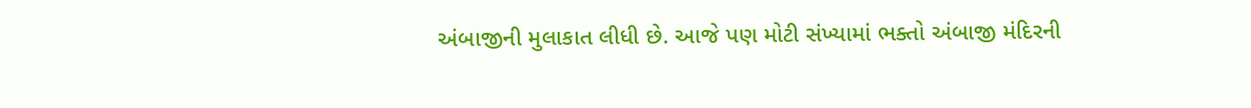અંબાજીની મુલાકાત લીધી છે. આજે પણ મોટી સંખ્યામાં ભક્તો અંબાજી મંદિરની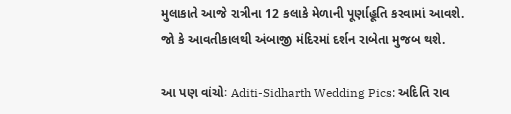મુલાકાતે આજે રાત્રીના 12 કલાકે મેળાની પૂર્ણાહૂતિ કરવામાં આવશે. જો કે આવતીકાલથી અંબાજી મંદિરમાં દર્શન રાબેતા મુજબ થશે.

આ પણ વાંચોઃ Aditi-Sidharth Wedding Pics: અદિતિ રાવ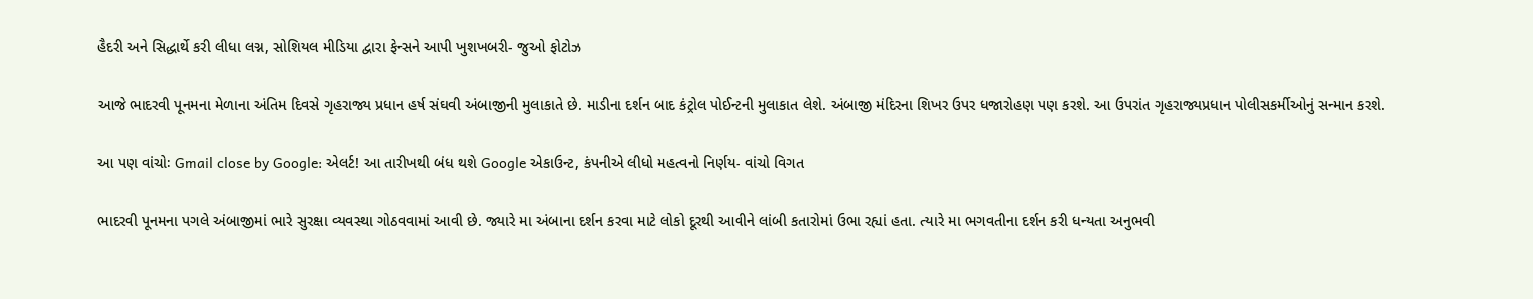હૈદરી અને સિદ્ધાર્થે કરી લીધા લગ્ન, સોશિયલ મીડિયા દ્વારા ફેન્સને આપી ખુશખબરી- જુઓ ફોટોઝ

આજે ભાદરવી પૂનમના મેળાના અંતિમ દિવસે ગૃહરાજ્ય પ્રધાન હર્ષ સંઘવી અંબાજીની મુલાકાતે છે. માડીના દર્શન બાદ કંટ્રોલ પોઈન્ટની મુલાકાત લેશે. અંબાજી મંદિરના શિખર ઉપર ધજારોહણ પણ કરશે. આ ઉપરાંત ગૃહરાજ્યપ્રધાન પોલીસકર્મીઓનું સન્માન કરશે.

આ પણ વાંચોઃ Gmail close by Google: એલર્ટ! આ તારીખથી બંધ થશે Google એકાઉન્ટ, કંપનીએ લીધો મહત્વનો નિર્ણય- વાંચો વિગત

ભાદરવી પૂનમના પગલે અંબાજીમાં ભારે સુરક્ષા વ્યવસ્થા ગોઠવવામાં આવી છે. જ્યારે મા અંબાના દર્શન કરવા માટે લોકો દૂરથી આવીને લાંબી કતારોમાં ઉભા રહ્યાં હતા. ત્યારે મા ભગવતીના દર્શન કરી ધન્યતા અનુભવી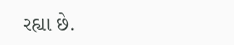રહ્યા છે.